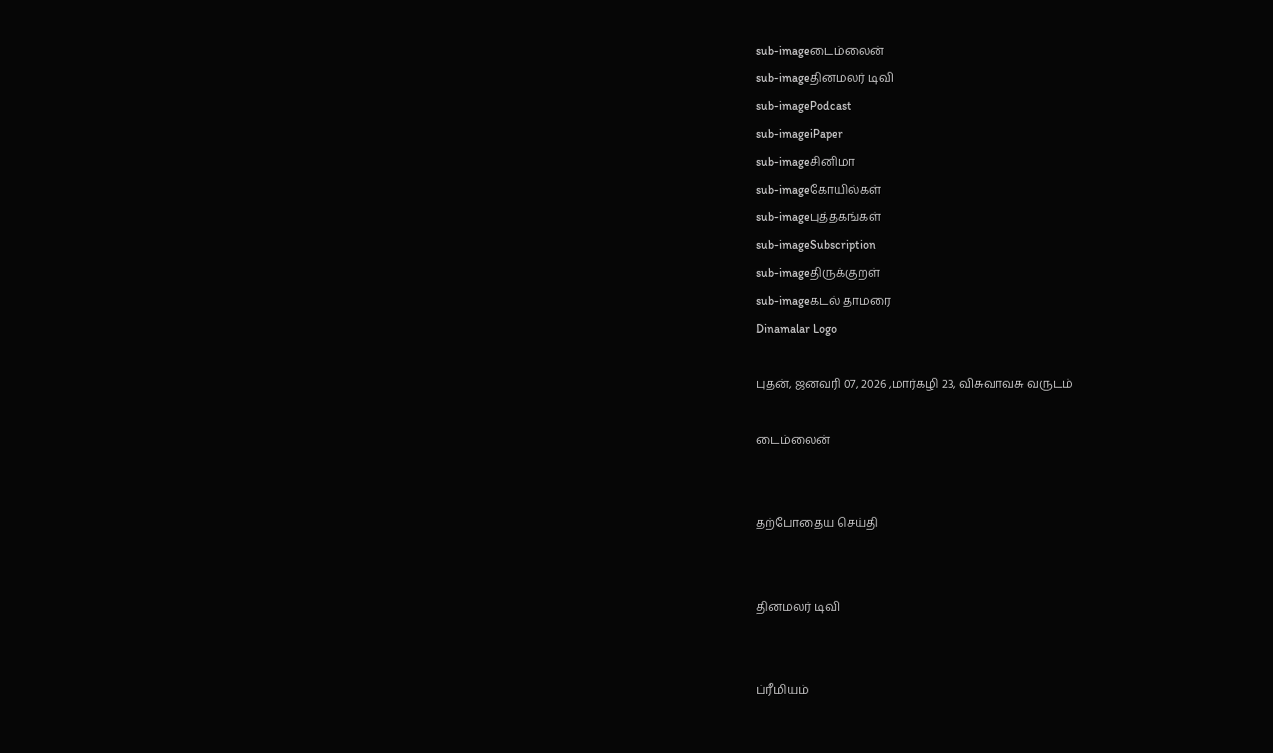sub-imageடைம்லைன்
sub-imageதினமலர் டிவி
sub-imagePodcast
sub-imageiPaper
sub-imageசினிமா
sub-imageகோயில்கள்
sub-imageபுத்தகங்கள்
sub-imageSubscription
sub-imageதிருக்குறள்
sub-imageகடல் தாமரை
Dinamalar Logo

புதன், ஜனவரி 07, 2026 ,மார்கழி 23, விசுவாவசு வருடம்

டைம்லைன்


தற்போதைய செய்தி


தினமலர் டிவி


ப்ரீமியம்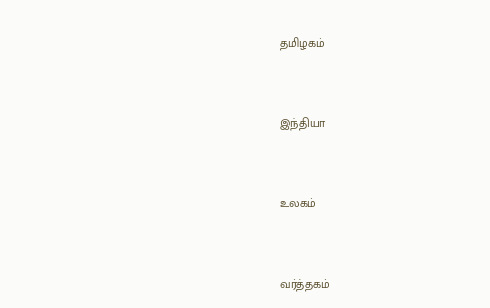தமிழகம்


இந்தியா


உலகம்


வர்த்தகம்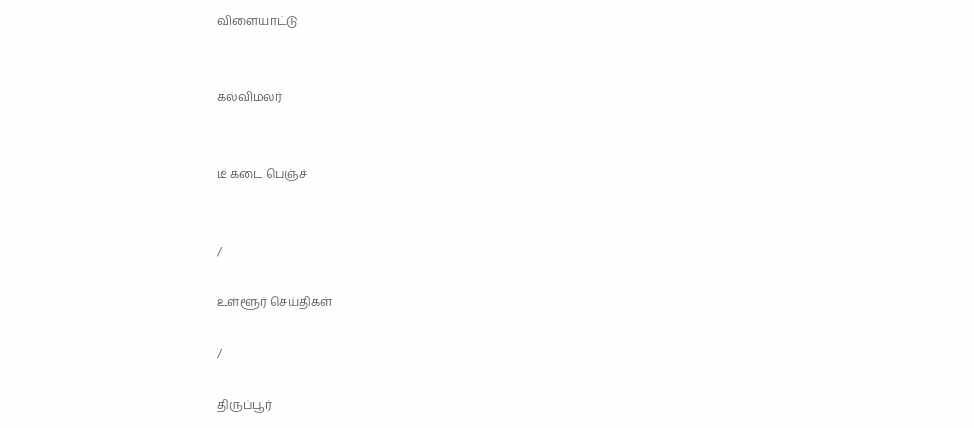விளையாட்டு


கல்விமலர்


டீ கடை பெஞ்ச்


/

உள்ளூர் செய்திகள்

/

திருப்பூர்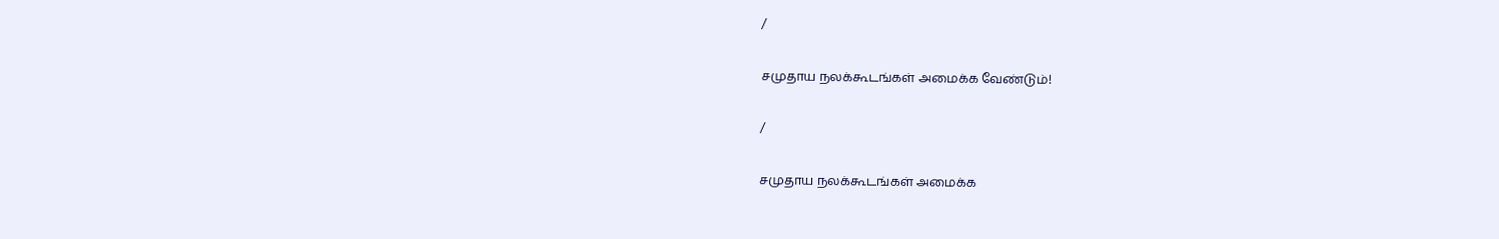/

சமுதாய நலக்கூடங்கள் அமைக்க வேண்டும்!

/

சமுதாய நலக்கூடங்கள் அமைக்க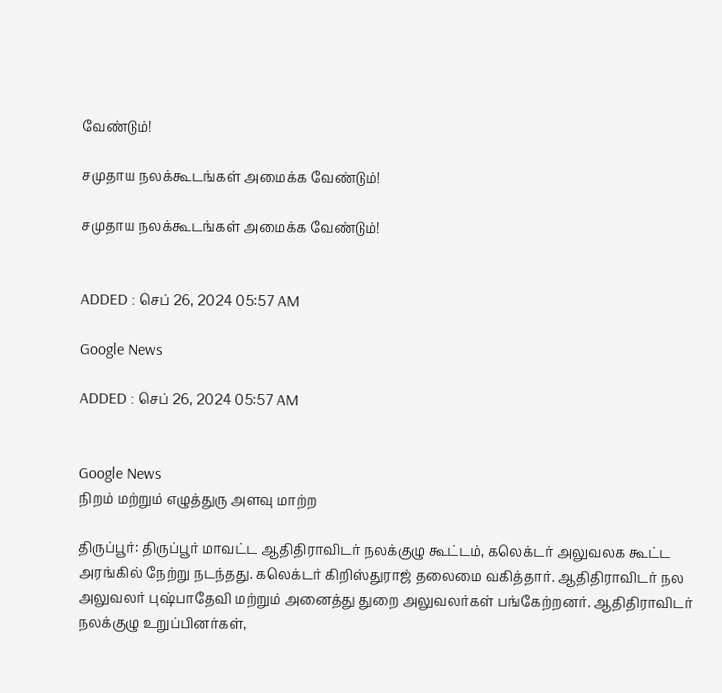வேண்டும்!

சமுதாய நலக்கூடங்கள் அமைக்க வேண்டும்!

சமுதாய நலக்கூடங்கள் அமைக்க வேண்டும்!


ADDED : செப் 26, 2024 05:57 AM

Google News

ADDED : செப் 26, 2024 05:57 AM


Google News
நிறம் மற்றும் எழுத்துரு அளவு மாற்ற

திருப்பூர்: திருப்பூர் மாவட்ட ஆதிதிராவிடர் நலக்குழு கூட்டம், கலெக்டர் அலுவலக கூட்ட அரங்கில் நேற்று நடந்தது. கலெக்டர் கிறிஸ்துராஜ் தலைமை வகித்தார். ஆதிதிராவிடர் நல அலுவலர் புஷ்பாதேவி மற்றும் அனைத்து துறை அலுவலர்கள் பங்கேற்றனர். ஆதிதிராவிடர் நலக்குழு உறுப்பினர்கள்,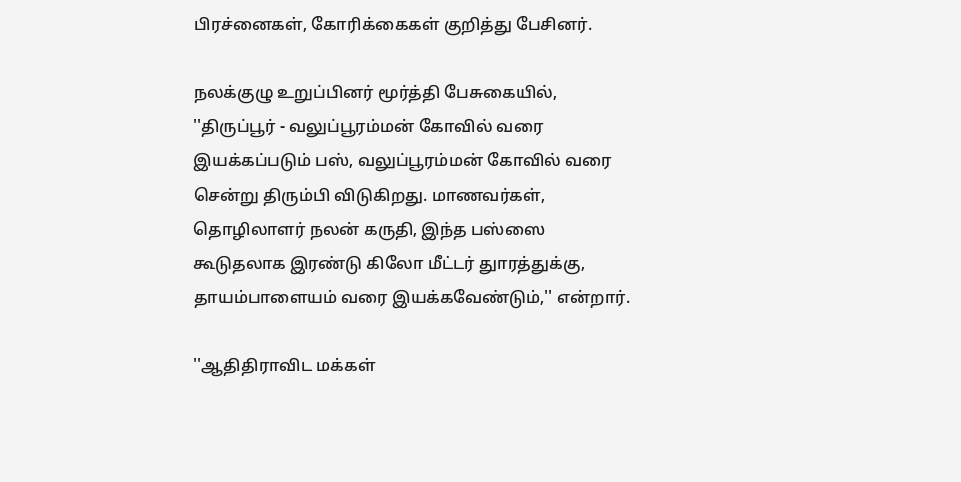பிரச்னைகள், கோரிக்கைகள் குறித்து பேசினர்.

நலக்குழு உறுப்பினர் மூர்த்தி பேசுகையில், ''திருப்பூர் - வலுப்பூரம்மன் கோவில் வரை இயக்கப்படும் பஸ், வலுப்பூரம்மன் கோவில் வரை சென்று திரும்பி விடுகிறது. மாணவர்கள், தொழிலாளர் நலன் கருதி, இந்த பஸ்ஸை கூடுதலாக இரண்டு கிலோ மீட்டர் துாரத்துக்கு, தாயம்பாளையம் வரை இயக்கவேண்டும்,'' என்றார்.

''ஆதிதிராவிட மக்கள்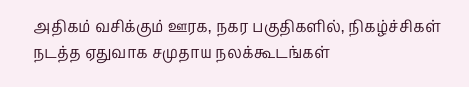அதிகம் வசிக்கும் ஊரக, நகர பகுதிகளில், நிகழ்ச்சிகள் நடத்த ஏதுவாக சமுதாய நலக்கூடங்கள்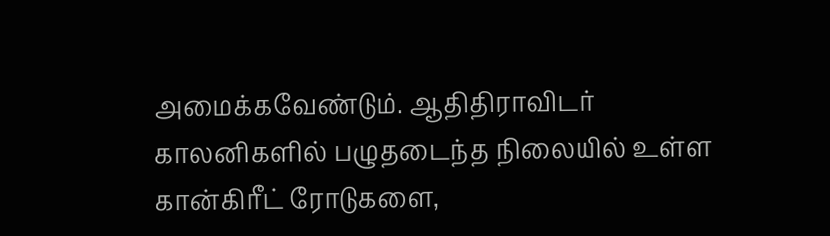அமைக்கவேண்டும். ஆதிதிராவிடர் காலனிகளில் பழுதடைந்த நிலையில் உள்ள கான்கிரீட் ரோடுகளை,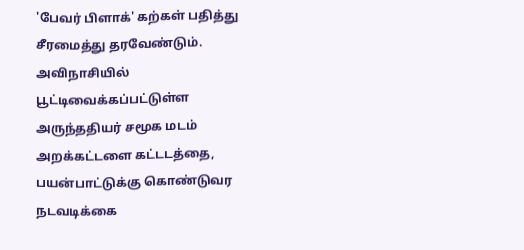'பேவர் பிளாக்' கற்கள் பதித்து சீரமைத்து தரவேண்டும். அவிநாசியில் பூட்டிவைக்கப்பட்டுள்ள அருந்ததியர் சமூக மடம் அறக்கட்டளை கட்டடத்தை, பயன்பாட்டுக்கு கொண்டுவர நடவடிக்கை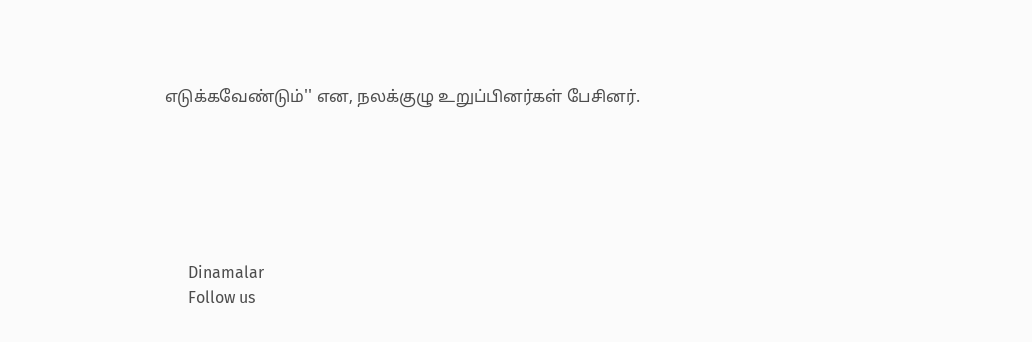எடுக்கவேண்டும்'' என, நலக்குழு உறுப்பினர்கள் பேசினர்.






      Dinamalar
      Follow us